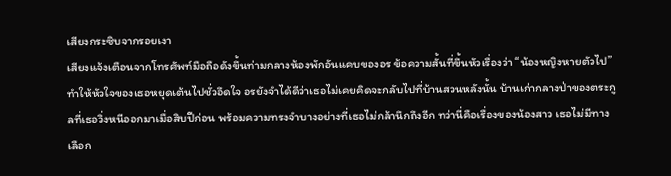เสียงกระซิบจากรอยเงา
เสียงแจ้งเตือนจากโทรศัพท์มือถือดังขึ้นท่ามกลางห้องพักอันแคบของอร ข้อความสั้นที่ขึ้นหัวเรื่องว่า “น้องหญิงหายตัวไป” ทำให้หัวใจของเธอหยุดเต้นไปชั่วอึดใจ อรยังจำได้ดีว่าเธอไม่เคยคิดจะกลับไปที่บ้านสวนหลังนั้น บ้านเก่ากลางป่าของตระกูลที่เธอวิ่งหนีออกมาเมื่อสิบปีก่อน พร้อมความทรงจำบางอย่างที่เธอไม่กล้านึกถึงอีก ทว่านี่คือเรื่องของน้องสาว เธอไม่มีทางเลือก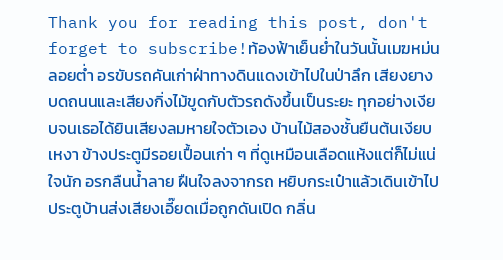Thank you for reading this post, don't forget to subscribe!ท้องฟ้าเย็นย่ำในวันนั้นเมฆหม่นลอยต่ำ อรขับรถคันเก่าฝ่าทางดินแดงเข้าไปในป่าลึก เสียงยางบดถนนและเสียงกิ่งไม้ขูดกับตัวรถดังขึ้นเป็นระยะ ทุกอย่างเงียบจนเธอได้ยินเสียงลมหายใจตัวเอง บ้านไม้สองชั้นยืนต้นเงียบเหงา ข้างประตูมีรอยเปื้อนเก่า ๆ ที่ดูเหมือนเลือดแห้งแต่ก็ไม่แน่ใจนัก อรกลืนน้ำลาย ฝืนใจลงจากรถ หยิบกระเป๋าแล้วเดินเข้าไป
ประตูบ้านส่งเสียงเอี๊ยดเมื่อถูกดันเปิด กลิ่น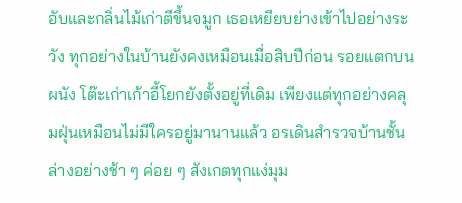อับและกลิ่นไม้เก่าตีขึ้นจมูก เธอเหยียบย่างเข้าไปอย่างระวัง ทุกอย่างในบ้านยังคงเหมือนเมื่อสิบปีก่อน รอยแตกบนผนัง โต๊ะเก่าเก้าอี้โยกยังตั้งอยู่ที่เดิม เพียงแต่ทุกอย่างคลุมฝุ่นเหมือนไม่มีใครอยู่มานานแล้ว อรเดินสำรวจบ้านชั้นล่างอย่างช้า ๆ ค่อย ๆ สังเกตทุกแง่มุม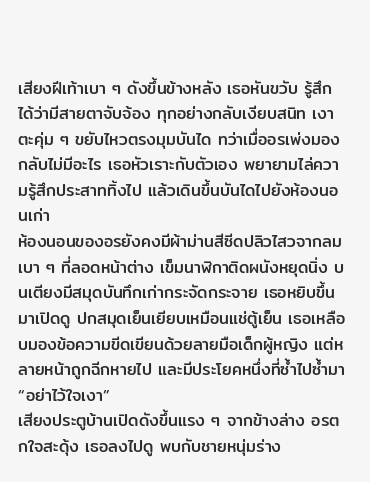เสียงฝีเท้าเบา ๆ ดังขึ้นข้างหลัง เธอหันขวับ รู้สึกได้ว่ามีสายตาจับจ้อง ทุกอย่างกลับเงียบสนิท เงาตะคุ่ม ๆ ขยับไหวตรงมุมบันได ทว่าเมื่ออรเพ่งมอง กลับไม่มีอะไร เธอหัวเราะกับตัวเอง พยายามไล่ความรู้สึกประสาททิ้งไป แล้วเดินขึ้นบันไดไปยังห้องนอนเก่า
ห้องนอนของอรยังคงมีผ้าม่านสีซีดปลิวไสวจากลมเบา ๆ ที่ลอดหน้าต่าง เข็มนาฬิกาติดผนังหยุดนิ่ง บนเตียงมีสมุดบันทึกเก่ากระจัดกระจาย เธอหยิบขึ้นมาเปิดดู ปกสมุดเย็นเยียบเหมือนแช่ตู้เย็น เธอเหลือบมองข้อความขีดเขียนด้วยลายมือเด็กผู้หญิง แต่หลายหน้าถูกฉีกหายไป และมีประโยคหนึ่งที่ซ้ำไปซ้ำมา “อย่าไว้ใจเงา”
เสียงประตูบ้านเปิดดังขึ้นแรง ๆ จากข้างล่าง อรตกใจสะดุ้ง เธอลงไปดู พบกับชายหนุ่มร่าง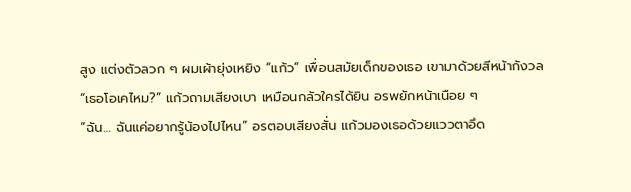สูง แต่งตัวลวก ๆ ผมเผ้ายุ่งเหยิง “แก้ว” เพื่อนสมัยเด็กของเธอ เขามาด้วยสีหน้ากังวล
“เธอโอเคไหม?” แก้วถามเสียงเบา เหมือนกลัวใครได้ยิน อรพยักหน้าเนือย ๆ
“ฉัน… ฉันแค่อยากรู้น้องไปไหน” อรตอบเสียงสั่น แก้วมองเธอด้วยแววตาอึด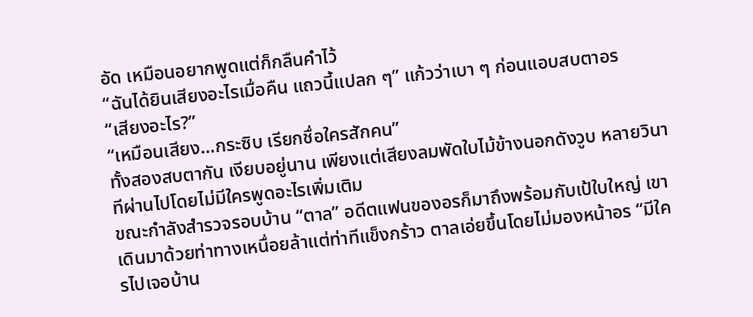อัด เหมือนอยากพูดแต่ก็กลืนคำไว้
“ฉันได้ยินเสียงอะไรเมื่อคืน แถวนี้แปลก ๆ” แก้วว่าเบา ๆ ก่อนแอบสบตาอร
“เสียงอะไร?”
“เหมือนเสียง…กระซิบ เรียกชื่อใครสักคน”
ทั้งสองสบตากัน เงียบอยู่นาน เพียงแต่เสียงลมพัดใบไม้ข้างนอกดังวูบ หลายวินาทีผ่านไปโดยไม่มีใครพูดอะไรเพิ่มเติม
ขณะกำลังสำรวจรอบบ้าน “ตาล” อดีตแฟนของอรก็มาถึงพร้อมกับเป้ใบใหญ่ เขาเดินมาด้วยท่าทางเหนื่อยล้าแต่ท่าทีแข็งกร้าว ตาลเอ่ยขึ้นโดยไม่มองหน้าอร “มีใครไปเจอบ้าน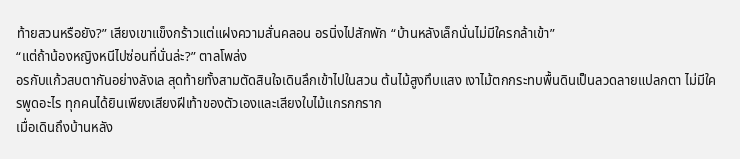ท้ายสวนหรือยัง?” เสียงเขาแข็งกร้าวแต่แฝงความสั่นคลอน อรนิ่งไปสักพัก “บ้านหลังเล็กนั่นไม่มีใครกล้าเข้า”
“แต่ถ้าน้องหญิงหนีไปซ่อนที่นั่นล่ะ?” ตาลโพล่ง
อรกับแก้วสบตากันอย่างลังเล สุดท้ายทั้งสามตัดสินใจเดินลึกเข้าไปในสวน ต้นไม้สูงทึบแสง เงาไม้ตกกระทบพื้นดินเป็นลวดลายแปลกตา ไม่มีใครพูดอะไร ทุกคนได้ยินเพียงเสียงฝีเท้าของตัวเองและเสียงใบไม้แกรกกราก
เมื่อเดินถึงบ้านหลัง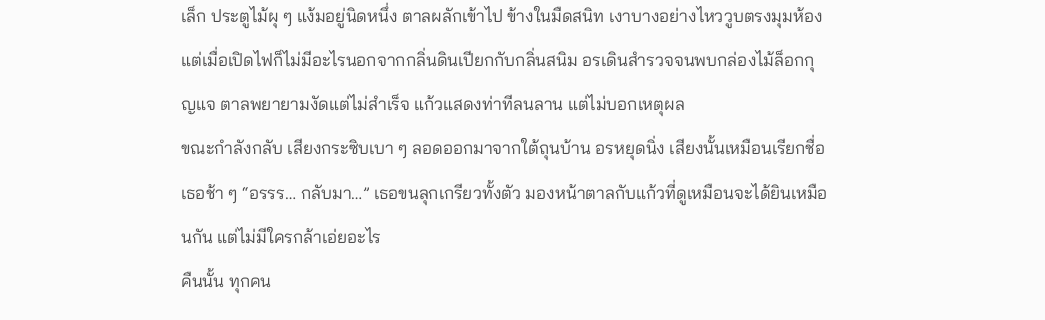เล็ก ประตูไม้ผุ ๆ แง้มอยู่นิดหนึ่ง ตาลผลักเข้าไป ข้างในมืดสนิท เงาบางอย่างไหววูบตรงมุมห้อง แต่เมื่อเปิดไฟก็ไม่มีอะไรนอกจากกลิ่นดินเปียกกับกลิ่นสนิม อรเดินสำรวจจนพบกล่องไม้ล็อกกุญแจ ตาลพยายามงัดแต่ไม่สำเร็จ แก้วแสดงท่าทีลนลาน แต่ไม่บอกเหตุผล
ขณะกำลังกลับ เสียงกระซิบเบา ๆ ลอดออกมาจากใต้ถุนบ้าน อรหยุดนิ่ง เสียงนั้นเหมือนเรียกชื่อเธอช้า ๆ “อรรร… กลับมา…” เธอขนลุกเกรียวทั้งตัว มองหน้าตาลกับแก้วที่ดูเหมือนจะได้ยินเหมือนกัน แต่ไม่มีใครกล้าเอ่ยอะไร
คืนนั้น ทุกคน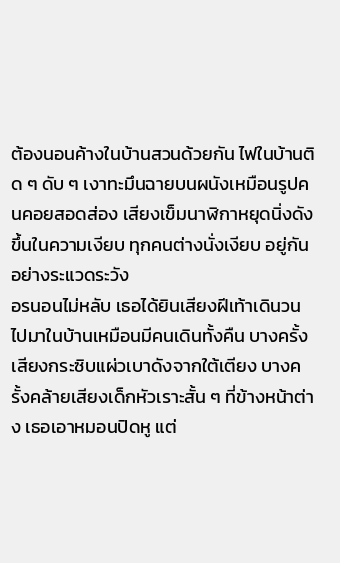ต้องนอนค้างในบ้านสวนด้วยกัน ไฟในบ้านติด ๆ ดับ ๆ เงาทะมึนฉายบนผนังเหมือนรูปคนคอยสอดส่อง เสียงเข็มนาฬิกาหยุดนิ่งดังขึ้นในความเงียบ ทุกคนต่างนั่งเงียบ อยู่กันอย่างระแวดระวัง
อรนอนไม่หลับ เธอได้ยินเสียงฝีเท้าเดินวนไปมาในบ้านเหมือนมีคนเดินทั้งคืน บางครั้งเสียงกระซิบแผ่วเบาดังจากใต้เตียง บางครั้งคล้ายเสียงเด็กหัวเราะสั้น ๆ ที่ข้างหน้าต่าง เธอเอาหมอนปิดหู แต่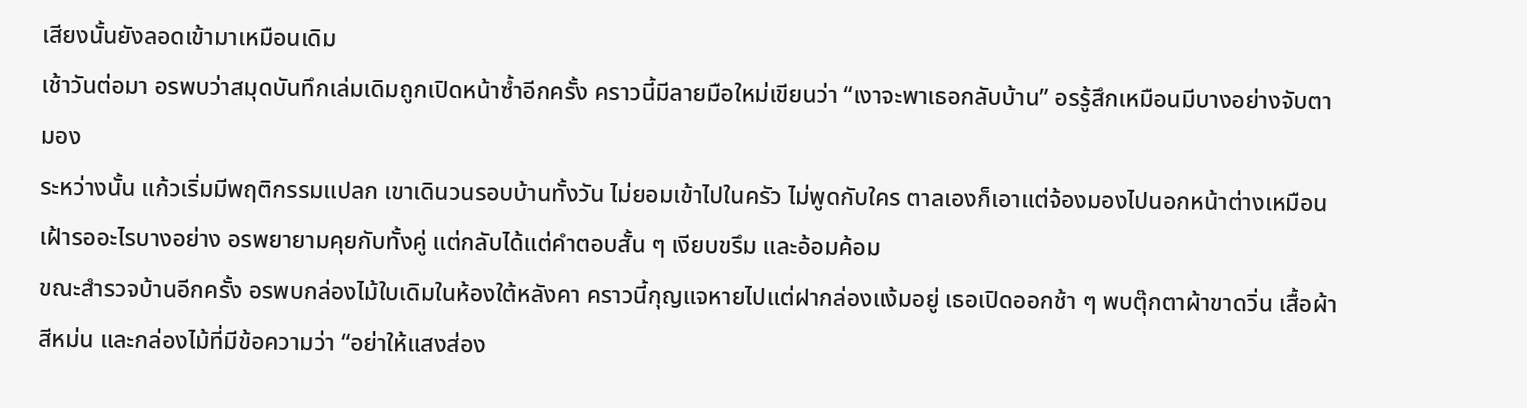เสียงนั้นยังลอดเข้ามาเหมือนเดิม
เช้าวันต่อมา อรพบว่าสมุดบันทึกเล่มเดิมถูกเปิดหน้าซ้ำอีกครั้ง คราวนี้มีลายมือใหม่เขียนว่า “เงาจะพาเธอกลับบ้าน” อรรู้สึกเหมือนมีบางอย่างจับตามอง
ระหว่างนั้น แก้วเริ่มมีพฤติกรรมแปลก เขาเดินวนรอบบ้านทั้งวัน ไม่ยอมเข้าไปในครัว ไม่พูดกับใคร ตาลเองก็เอาแต่จ้องมองไปนอกหน้าต่างเหมือนเฝ้ารออะไรบางอย่าง อรพยายามคุยกับทั้งคู่ แต่กลับได้แต่คำตอบสั้น ๆ เงียบขรึม และอ้อมค้อม
ขณะสำรวจบ้านอีกครั้ง อรพบกล่องไม้ใบเดิมในห้องใต้หลังคา คราวนี้กุญแจหายไปแต่ฝากล่องแง้มอยู่ เธอเปิดออกช้า ๆ พบตุ๊กตาผ้าขาดวิ่น เสื้อผ้าสีหม่น และกล่องไม้ที่มีข้อความว่า “อย่าให้แสงส่อง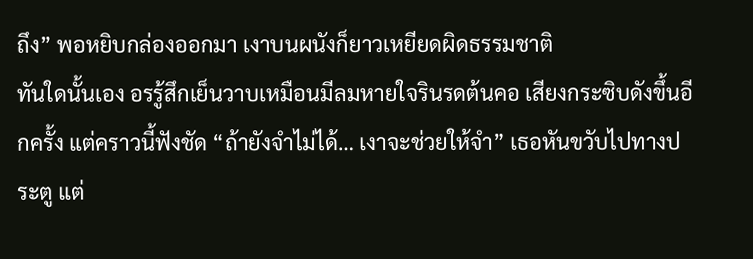ถึง” พอหยิบกล่องออกมา เงาบนผนังก็ยาวเหยียดผิดธรรมชาติ
ทันใดนั้นเอง อรรู้สึกเย็นวาบเหมือนมีลมหายใจรินรดต้นคอ เสียงกระซิบดังขึ้นอีกครั้ง แต่คราวนี้ฟังชัด “ถ้ายังจำไม่ได้… เงาจะช่วยให้จำ” เธอหันขวับไปทางประตู แต่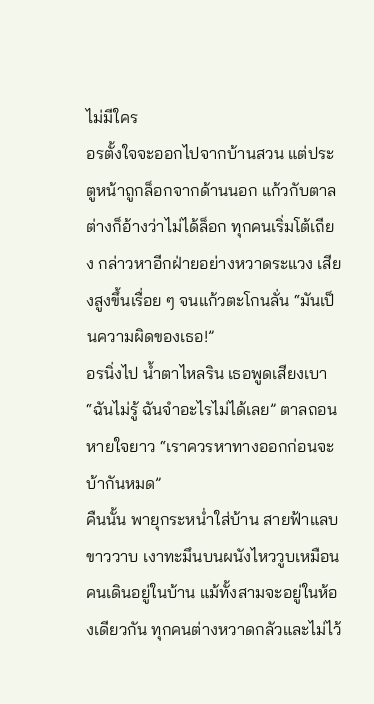ไม่มีใคร
อรตั้งใจจะออกไปจากบ้านสวน แต่ประตูหน้าถูกล็อกจากด้านนอก แก้วกับตาลต่างก็อ้างว่าไม่ได้ล็อก ทุกคนเริ่มโต้เถียง กล่าวหาอีกฝ่ายอย่างหวาดระแวง เสียงสูงขึ้นเรื่อย ๆ จนแก้วตะโกนลั่น “มันเป็นความผิดของเธอ!”
อรนิ่งไป น้ำตาไหลริน เธอพูดเสียงเบา “ฉันไม่รู้ ฉันจำอะไรไม่ได้เลย” ตาลถอนหายใจยาว “เราควรหาทางออกก่อนจะบ้ากันหมด”
คืนนั้น พายุกระหน่ำใส่บ้าน สายฟ้าแลบขาววาบ เงาทะมึนบนผนังไหววูบเหมือนคนเดินอยู่ในบ้าน แม้ทั้งสามจะอยู่ในห้องเดียวกัน ทุกคนต่างหวาดกลัวและไม่ไว้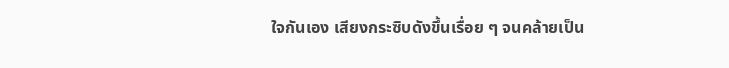ใจกันเอง เสียงกระซิบดังขึ้นเรื่อย ๆ จนคล้ายเป็น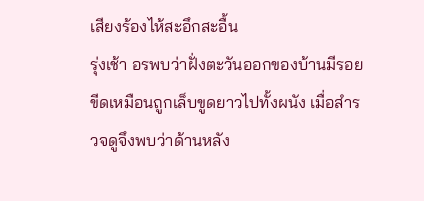เสียงร้องไห้สะอึกสะอื้น
รุ่งเช้า อรพบว่าฝั่งตะวันออกของบ้านมีรอยขีดเหมือนถูกเล็บขูดยาวไปทั้งผนัง เมื่อสำรวจดูจึงพบว่าด้านหลัง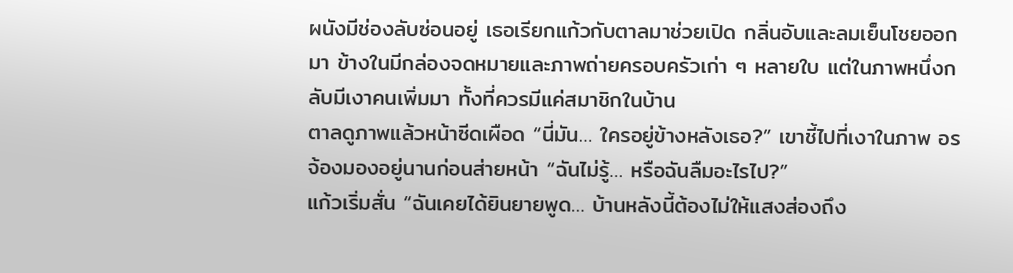ผนังมีช่องลับซ่อนอยู่ เธอเรียกแก้วกับตาลมาช่วยเปิด กลิ่นอับและลมเย็นโชยออกมา ข้างในมีกล่องจดหมายและภาพถ่ายครอบครัวเก่า ๆ หลายใบ แต่ในภาพหนึ่งกลับมีเงาคนเพิ่มมา ทั้งที่ควรมีแค่สมาชิกในบ้าน
ตาลดูภาพแล้วหน้าซีดเผือด “นี่มัน… ใครอยู่ข้างหลังเธอ?” เขาชี้ไปที่เงาในภาพ อรจ้องมองอยู่นานก่อนส่ายหน้า “ฉันไม่รู้… หรือฉันลืมอะไรไป?”
แก้วเริ่มสั่น “ฉันเคยได้ยินยายพูด… บ้านหลังนี้ต้องไม่ให้แสงส่องถึง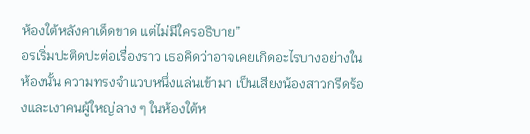ห้องใต้หลังคาเด็ดขาด แต่ไม่มีใครอธิบาย”
อรเริ่มปะติดปะต่อเรื่องราว เธอคิดว่าอาจเคยเกิดอะไรบางอย่างในห้องนั้น ความทรงจำแวบหนึ่งแล่นเข้ามา เป็นเสียงน้องสาวกรีดร้องและเงาคนผู้ใหญ่ลาง ๆ ในห้องใต้ห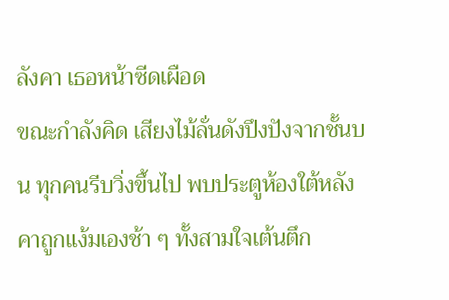ลังคา เธอหน้าซีดเผือด
ขณะกำลังคิด เสียงไม้ลั่นดังปึงปังจากชั้นบน ทุกคนรีบวิ่งขึ้นไป พบประตูห้องใต้หลังคาถูกแง้มเองช้า ๆ ทั้งสามใจเต้นตึก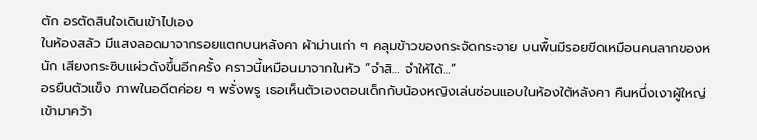ตัก อรตัดสินใจเดินเข้าไปเอง
ในห้องสลัว มีแสงลอดมาจากรอยแตกบนหลังคา ผ้าม่านเก่า ๆ คลุมข้าวของกระจัดกระจาย บนพื้นมีรอยขีดเหมือนคนลากของหนัก เสียงกระซิบแผ่วดังขึ้นอีกครั้ง คราวนี้เหมือนมาจากในหัว “จำสิ… จำให้ได้…”
อรยืนตัวแข็ง ภาพในอดีตค่อย ๆ พรั่งพรู เธอเห็นตัวเองตอนเด็กกับน้องหญิงเล่นซ่อนแอบในห้องใต้หลังคา คืนหนึ่งเงาผู้ใหญ่เข้ามาคว้า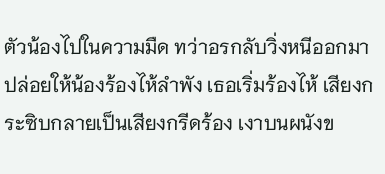ตัวน้องไปในความมืด ทว่าอรกลับวิ่งหนีออกมาปล่อยให้น้องร้องไห้ลำพัง เธอเริ่มร้องไห้ เสียงกระซิบกลายเป็นเสียงกรีดร้อง เงาบนผนังข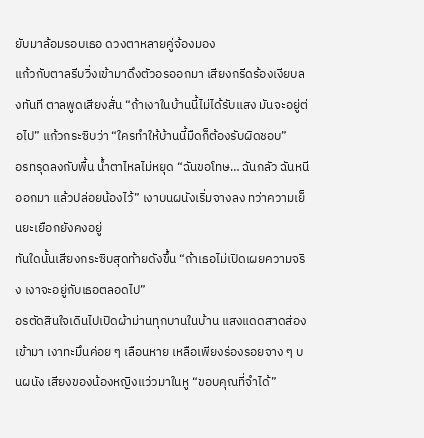ยับมาล้อมรอบเธอ ดวงตาหลายคู่จ้องมอง
แก้วกับตาลรีบวิ่งเข้ามาดึงตัวอรออกมา เสียงกรีดร้องเงียบลงทันที ตาลพูดเสียงสั่น “ถ้าเงาในบ้านนี้ไม่ได้รับแสง มันจะอยู่ต่อไป” แก้วกระซิบว่า “ใครทำให้บ้านนี้มืดก็ต้องรับผิดชอบ”
อรทรุดลงกับพื้น น้ำตาไหลไม่หยุด “ฉันขอโทษ… ฉันกลัว ฉันหนีออกมา แล้วปล่อยน้องไว้” เงาบนผนังเริ่มจางลง ทว่าความเย็นยะเยือกยังคงอยู่
ทันใดนั้นเสียงกระซิบสุดท้ายดังขึ้น “ถ้าเธอไม่เปิดเผยความจริง เงาจะอยู่กับเธอตลอดไป”
อรตัดสินใจเดินไปเปิดผ้าม่านทุกบานในบ้าน แสงแดดสาดส่องเข้ามา เงาทะมึนค่อย ๆ เลือนหาย เหลือเพียงร่องรอยจาง ๆ บนผนัง เสียงของน้องหญิงแว่วมาในหู “ขอบคุณที่จำได้”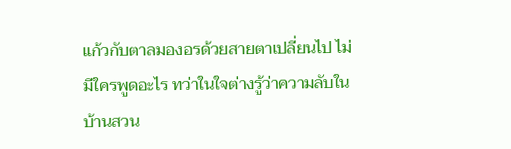แก้วกับตาลมองอรด้วยสายตาเปลี่ยนไป ไม่มีใครพูดอะไร ทว่าในใจต่างรู้ว่าความลับในบ้านสวน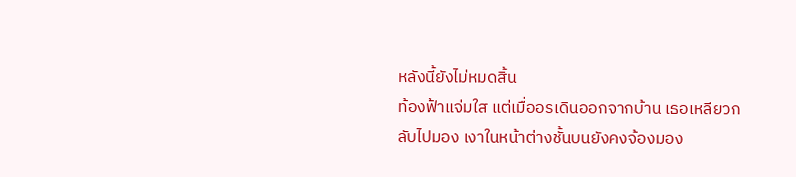หลังนี้ยังไม่หมดสิ้น
ท้องฟ้าแจ่มใส แต่เมื่ออรเดินออกจากบ้าน เธอเหลียวกลับไปมอง เงาในหน้าต่างชั้นบนยังคงจ้องมอง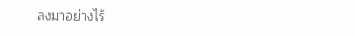ลงมาอย่างไร้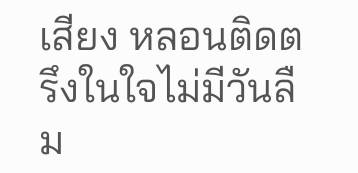เสียง หลอนติดตรึงในใจไม่มีวันลืม